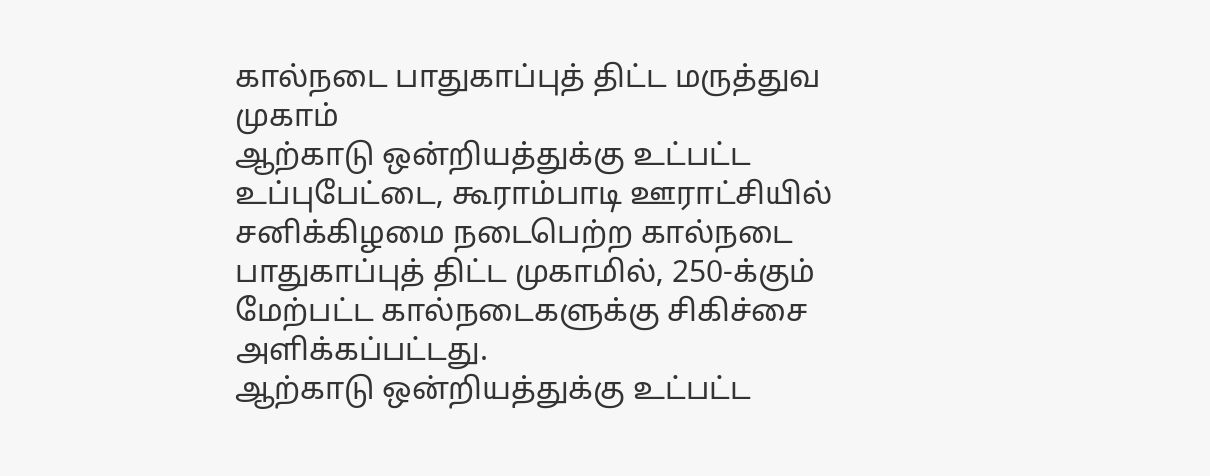கால்நடை பாதுகாப்புத் திட்ட மருத்துவ முகாம்
ஆற்காடு ஒன்றியத்துக்கு உட்பட்ட உப்புபேட்டை, கூராம்பாடி ஊராட்சியில் சனிக்கிழமை நடைபெற்ற கால்நடை பாதுகாப்புத் திட்ட முகாமில், 250-க்கும் மேற்பட்ட கால்நடைகளுக்கு சிகிச்சை அளிக்கப்பட்டது.
ஆற்காடு ஒன்றியத்துக்கு உட்பட்ட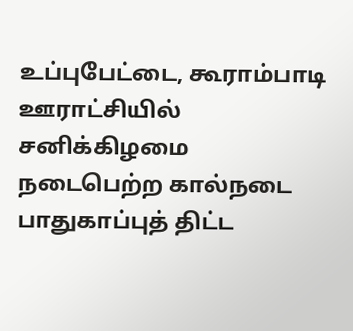உப்புபேட்டை, கூராம்பாடி ஊராட்சியில் சனிக்கிழமை நடைபெற்ற கால்நடை பாதுகாப்புத் திட்ட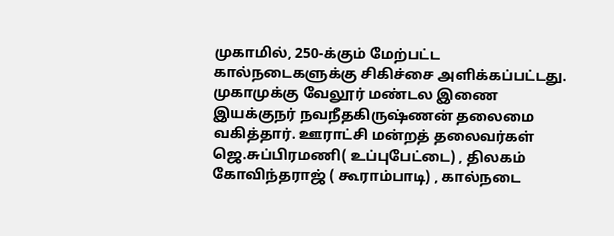முகாமில், 250-க்கும் மேற்பட்ட கால்நடைகளுக்கு சிகிச்சை அளிக்கப்பட்டது.
முகாமுக்கு வேலூர் மண்டல இணை இயக்குநர் நவநீதகிருஷ்ணன் தலைமை வகித்தார். ஊராட்சி மன்றத் தலைவர்கள் ஜெ.சுப்பிரமணி( உப்புபேட்டை) , திலகம் கோவிந்தராஜ் ( கூராம்பாடி) , கால்நடை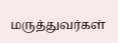மருத்துவர்கள்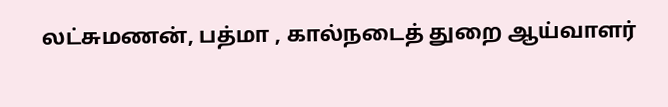லட்சுமணன், பத்மா , கால்நடைத் துறை ஆய்வாளர்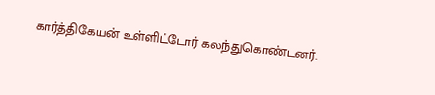கார்த்திகேயன் உள்ளிட்டோர் கலந்துகொண்டனர்.